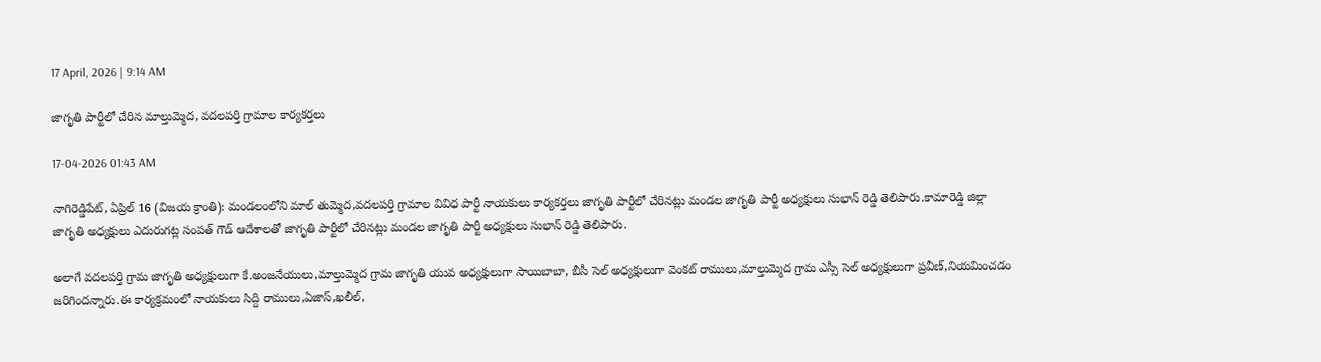17 April, 2026 | 9:14 AM

జాగృతి పార్టీలో చేరిన మాల్తుమ్మెద, వదలపర్తి గ్రామాల కార్యకర్తలు

17-04-2026 01:43 AM

నాగిరెడ్డిపేట్, ఏప్రిల్ 16 (విజయ క్రాంతి): మండలంలోని మాల్ తుమ్మెద,వదలపర్తి గ్రామాల వివిధ పార్టీ నాయకులు కార్యకర్తలు జాగృతి పార్టీలో చేరినట్లు మండల జాగృతి పార్టీ అధ్యక్షులు సుభాన్ రెడ్డి తెలిపారు.కామారెడ్డి జిల్లా జాగృతి అధ్యక్షులు ఎదురుగట్ల సంపత్ గౌడ్ ఆదేశాలతో జాగృతి పార్టీలో చేరినట్లు మండల జాగృతి పార్టీ అధ్యక్షులు సుభాన్ రెడ్డి తెలిపారు.

అలాగే వదలపర్తి గ్రామ జాగృతి అధ్యక్షులుగా కే.అంజనేయులు,మాల్తుమ్మెద గ్రామ జాగృతి యువ అధ్యక్షులుగా సాయిబాబా, బీసీ సెల్ అధ్యక్షులుగా వెంకట్ రాములు,మాల్తుమ్మెద గ్రామ ఎస్సీ సెల్ అధ్యక్షులుగా ప్రవీణ్,నియమించడం జరిగిందన్నారు.ఈ కార్యక్రమంలో నాయకులు సిద్ది రాములు,ఏజాస్,ఖలీల్,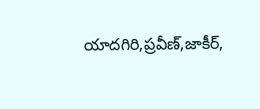యాదగిరి,ప్రవీణ్,జాకీర్,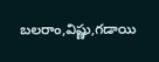బలరాం,విష్ణు,గడాయి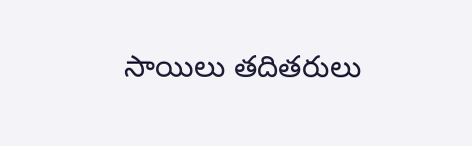సాయిలు తదితరులు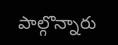పాల్గొన్నారు